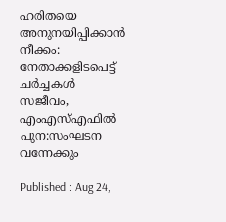ഹരിതയെ അനുനയിപ്പിക്കാൻ നീക്കം: നേതാക്കളിടപെട്ട് ചർച്ചകൾ സജീവം, എംഎസ്എഫിൽ പുന:സംഘടന വന്നേക്കും

Published : Aug 24,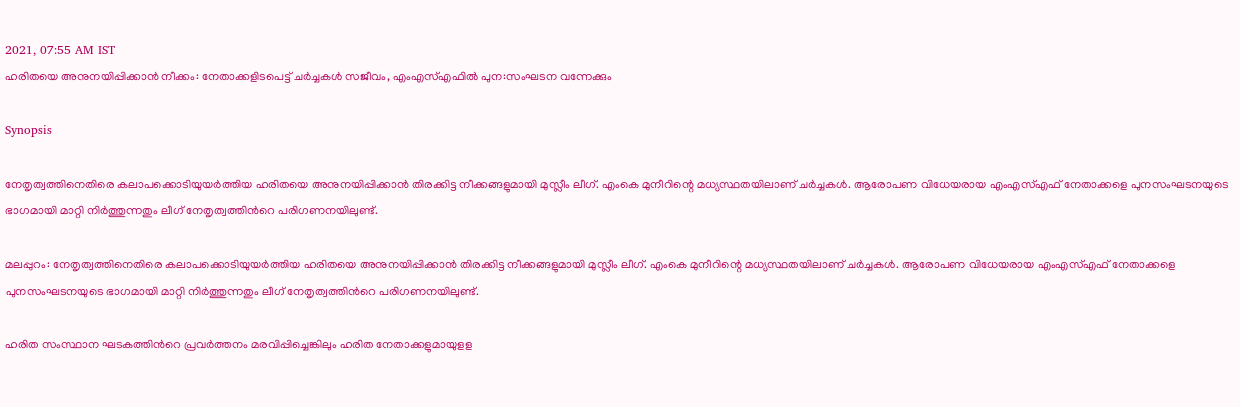2021, 07:55 AM IST
ഹരിതയെ അനുനയിപ്പിക്കാൻ നീക്കം: നേതാക്കളിടപെട്ട് ചർച്ചകൾ സജീവം, എംഎസ്എഫിൽ പുന:സംഘടന വന്നേക്കും

Synopsis

നേതൃത്വത്തിനെതിരെ കലാപക്കൊടിയുയർത്തിയ ഹരിതയെ അനുനയിപ്പിക്കാൻ തിരക്കിട്ട നീക്കങ്ങളുമായി മുസ്ലീം ലീഗ്. എംകെ മുനീറിന്റെ മധ്യസ്ഥതയിലാണ് ചർച്ചകൾ. ആരോപണ വിധേയരായ എംഎസ്എഫ് നേതാക്കളെ പുനസംഘടനയുടെ ഭാഗമായി മാറ്റി നിര്‍ത്തുന്നതും ലീഗ് നേതൃത്വത്തിന്‍റെ പരിഗണനയിലുണ്ട്.

മലപ്പുറം: നേതൃത്വത്തിനെതിരെ കലാപക്കൊടിയുയർത്തിയ ഹരിതയെ അനുനയിപ്പിക്കാൻ തിരക്കിട്ട നീക്കങ്ങളുമായി മുസ്ലീം ലീഗ്. എംകെ മുനീറിന്റെ മധ്യസ്ഥതയിലാണ് ചർച്ചകൾ. ആരോപണ വിധേയരായ എംഎസ്എഫ് നേതാക്കളെ പുനസംഘടനയുടെ ഭാഗമായി മാറ്റി നിര്‍ത്തുന്നതും ലീഗ് നേതൃത്വത്തിന്‍റെ പരിഗണനയിലുണ്ട്.

ഹരിത സംസ്ഥാന ഘടകത്തിന്‍റെ പ്രവര്‍ത്തനം മരവിപ്പിച്ചെങ്കിലും ഹരിത നേതാക്കളുമായുളള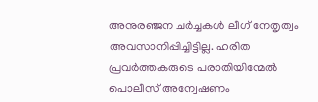അനുരഞ്ജന ചര്‍ച്ചകള്‍ ലീഗ് നേതൃത്വം അവസാനിപ്പിച്ചിട്ടില്ല. ഹരിത പ്രവർത്തകരുടെ പരാതിയിന്മേൽ പൊലീസ് അന്വേഷണം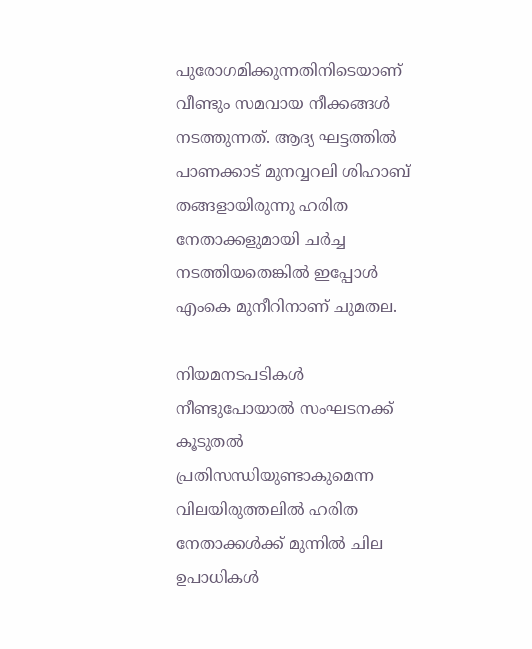പുരോഗമിക്കുന്നതിനിടെയാണ് വീണ്ടും സമവായ നീക്കങ്ങള്‍ നടത്തുന്നത്. ആദ്യ ഘട്ടത്തില്‍ പാണക്കാട് മുനവ്വറലി ശിഹാബ് തങ്ങളായിരുന്നു ഹരിത നേതാക്കളുമായി ചര്‍ച്ച നടത്തിയതെങ്കില്‍ ഇപ്പോള്‍ എംകെ മുനീറിനാണ് ചുമതല.

നിയമനടപടികള്‍ നീണ്ടുപോയാല്‍ സംഘടനക്ക് കൂടുതൽ പ്രതിസന്ധിയുണ്ടാകുമെന്ന വിലയിരുത്തലില്‍ ഹരിത നേതാക്കള്‍ക്ക് മുന്നില്‍ ചില ഉപാധികള്‍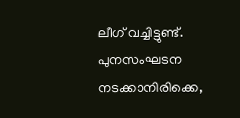ലീഗ് വച്ചിട്ടുണ്ട്. പുനസംഘടന നടക്കാനിരിക്കെ,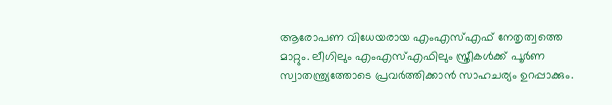ആരോപണ വിധേയരായ എംഎസ്എഫ് നേതൃത്വത്തെ മാറ്റും. ലീഗിലും എംഎസ്എഫിലും സ്ത്രീകള്‍ക്ക് പൂര്‍ണ സ്വാതന്ത്ര്യത്തോടെ പ്രവര്‍ത്തിക്കാന്‍ സാഹചര്യം ഉറപ്പാക്കും.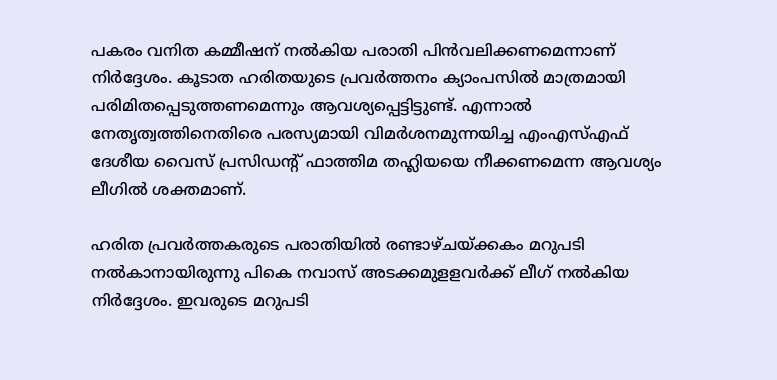പകരം വനിത കമ്മീഷന് നല്‍കിയ പരാതി പിന്‍വലിക്കണമെന്നാണ് നിര്‍ദ്ദേശം. കൂടാത ഹരിതയുടെ പ്രവര്‍ത്തനം ക്യാംപസിൽ മാത്രമായി പരിമിതപ്പെടുത്തണമെന്നും ആവശ്യപ്പെട്ടിട്ടുണ്ട്. എന്നാൽ നേതൃത്വത്തിനെതിരെ പരസ്യമായി വിമർശനമുന്നയിച്ച എംഎസ്എഫ് ദേശീയ വൈസ് പ്രസിഡന്റ് ഫാത്തിമ തഹ്ലിയയെ നീക്കണമെന്ന ആവശ്യം ലീഗിൽ ശക്തമാണ്.

ഹരിത പ്രവര്‍ത്തകരുടെ പരാതിയില്‍ രണ്ടാഴ്ചയ്ക്കകം മറുപടി നല്‍കാനായിരുന്നു പികെ നവാസ് അടക്കമുളളവര്‍ക്ക് ലീഗ് നല്‍കിയ നിര്‍ദ്ദേശം. ഇവരുടെ മറുപടി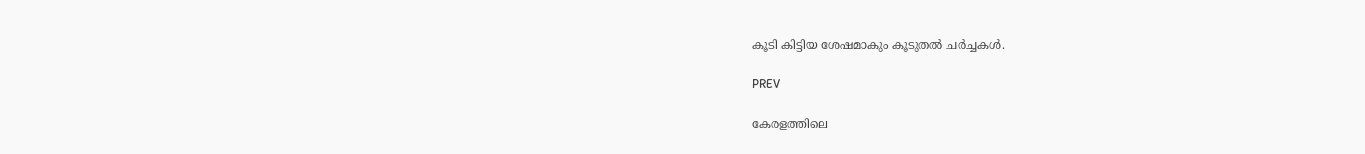കൂടി കിട്ടിയ ശേഷമാകും കൂടുതല്‍ ചര്‍ച്ചകള്‍.

PREV

കേരളത്തിലെ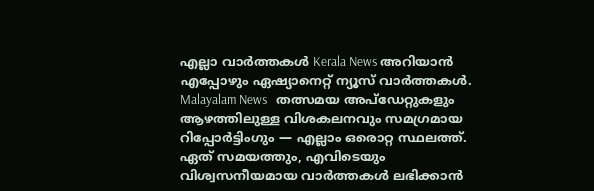എല്ലാ വാർത്തകൾ Kerala News അറിയാൻ  എപ്പോഴും ഏഷ്യാനെറ്റ് ന്യൂസ് വാർത്തകൾ.  Malayalam News   തത്സമയ അപ്‌ഡേറ്റുകളും ആഴത്തിലുള്ള വിശകലനവും സമഗ്രമായ റിപ്പോർട്ടിംഗും — എല്ലാം ഒരൊറ്റ സ്ഥലത്ത്. ഏത് സമയത്തും, എവിടെയും വിശ്വസനീയമായ വാർത്തകൾ ലഭിക്കാൻ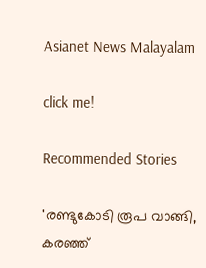Asianet News Malayalam

click me!

Recommended Stories

'രണ്ടുകോടി രൂപ വാങ്ങി, കരഞ്ഞ്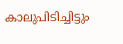കാലുപിടിച്ചിട്ടും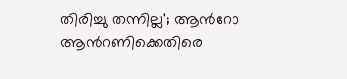തിരിച്ചു തന്നില്ല'; ആന്‍റോ ആന്‍റണിക്കെതിരെ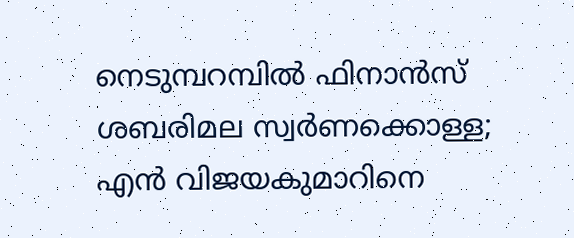നെടുമ്പറമ്പിൽ ഫിനാൻസ്
ശബരിമല സ്വർണക്കൊള്ള; എൻ വിജയകുമാറിനെ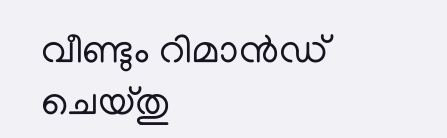വീണ്ടും റിമാൻഡ് ചെയ്തു